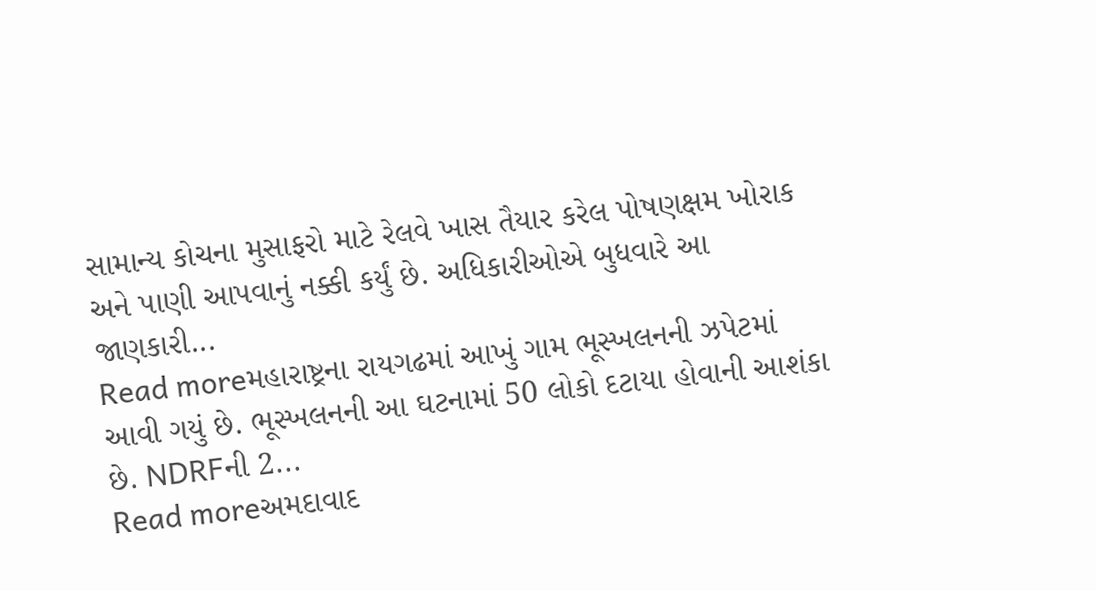સામાન્ય કોચના મુસાફરો માટે રેલવે ખાસ તૈયાર કરેલ પોષણક્ષમ ખોરાક અને પાણી આપવાનું નક્કી કર્યું છે. અધિકારીઓએ બુધવારે આ જાણકારી...
Read moreમહારાષ્ટ્રના રાયગઢમાં આખું ગામ ભૂસ્ખલનની ઝપેટમાં આવી ગયું છે. ભૂસ્ખલનની આ ઘટનામાં 50 લોકો દટાયા હોવાની આશંકા છે. NDRFની 2...
Read moreઅમદાવાદ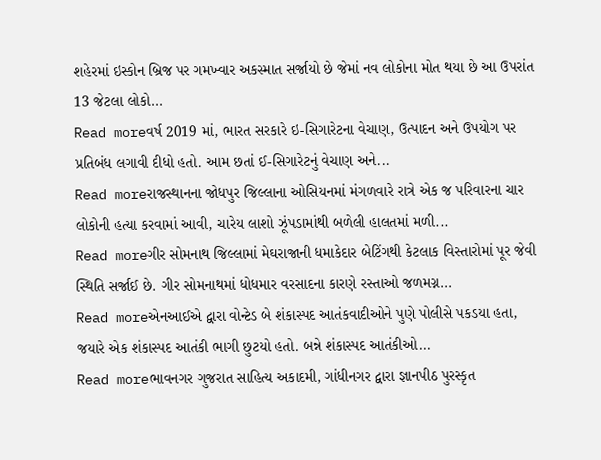શહેરમાં ઇસ્કોન બ્રિજ પર ગમખ્વાર અકસ્માત સર્જાયો છે જેમાં નવ લોકોના મોત થયા છે આ ઉપરાંત 13 જેટલા લોકો...
Read moreવર્ષ 2019 માં, ભારત સરકારે ઇ-સિગારેટના વેચાણ, ઉત્પાદન અને ઉપયોગ પર પ્રતિબંધ લગાવી દીધો હતો. આમ છતાં ઈ-સિગારેટનું વેચાણ અને...
Read moreરાજસ્થાનના જોધપુર જિલ્લાના ઓસિયનમાં મંગળવારે રાત્રે એક જ પરિવારના ચાર લોકોની હત્યા કરવામાં આવી, ચારેય લાશો ઝૂંપડામાંથી બળેલી હાલતમાં મળી...
Read moreગીર સોમનાથ જિલ્લામાં મેઘરાજાની ધમાકેદાર બેટિંગથી કેટલાક વિસ્તારોમાં પૂર જેવી સ્થિતિ સર્જાઈ છે. ગીર સોમનાથમાં ધોધમાર વરસાદના કારણે રસ્તાઓ જળમગ્ન...
Read moreએનઆઈએ દ્વારા વોન્ટેડ બે શંકાસ્પદ આતંકવાદીઓને પુણે પોલીસે પકડયા હતા, જયારે એક શંકાસ્પદ આતંકી ભાગી છુટયો હતો. બન્ને શંકાસ્પદ આતંકીઓ...
Read moreભાવનગર ગુજરાત સાહિત્ય અકાદમી, ગાંધીનગર દ્વારા જ્ઞાનપીઠ પુરસ્કૃત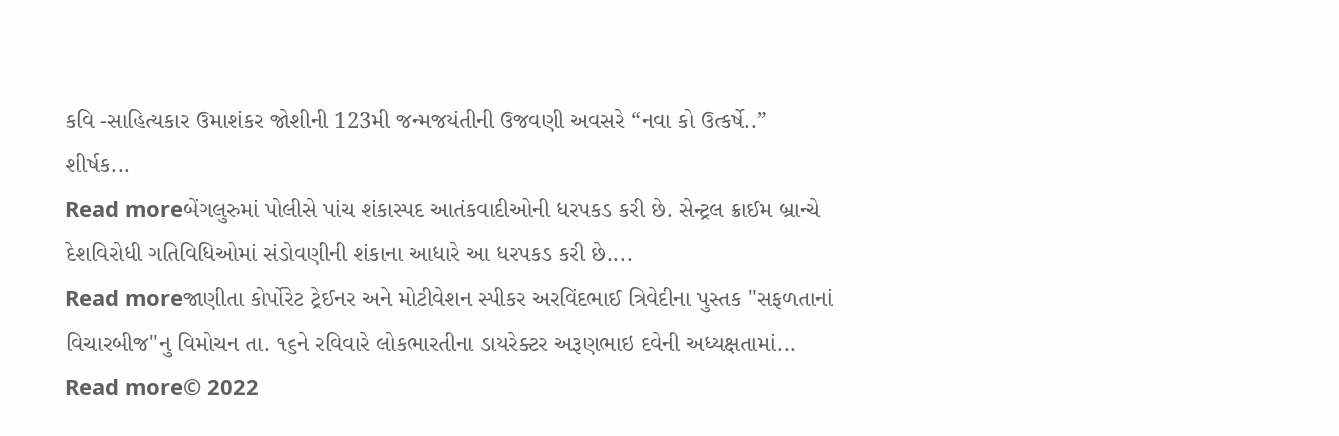કવિ -સાહિત્યકાર ઉમાશંકર જોશીની 123મી જન્મજયંતીની ઉજવણી અવસરે “નવા કો ઉત્કર્ષે..” શીર્ષક...
Read moreબેંગલુરુમાં પોલીસે પાંચ શંકાસ્પદ આતંકવાદીઓની ધરપકડ કરી છે. સેન્ટ્રલ ક્રાઈમ બ્રાન્ચે દેશવિરોધી ગતિવિધિઓમાં સંડોવણીની શંકાના આધારે આ ધરપકડ કરી છે....
Read moreજાણીતા કોર્પોરેટ ટ્રેઈનર અને મોટીવેશન સ્પીકર અરવિંદભાઈ ત્રિવેદીના પુસ્તક "સફળતાનાં વિચારબીજ"નુ વિમોચન તા. ૧૬ને રવિવારે લોકભારતીના ડાયરેક્ટર અરૂણભાઇ દવેની અધ્યક્ષતામાં...
Read more© 2022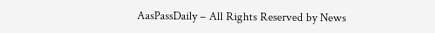AasPassDaily – All Rights Reserved by News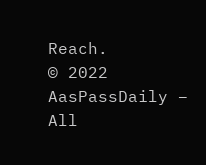Reach.
© 2022 AasPassDaily – All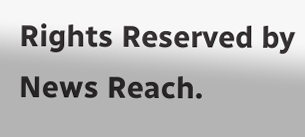Rights Reserved by News Reach.